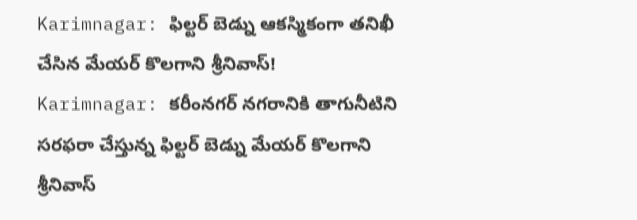Karimnagar: ఫిల్టర్ బెడ్ను ఆకస్మికంగా తనిఖీ చేసిన మేయర్ కొలగాని శ్రీనివాస్!
Karimnagar: కరీంనగర్ నగరానికి తాగునీటిని సరఫరా చేస్తున్న ఫిల్టర్ బెడ్ను మేయర్ కొలగాని శ్రీనివాస్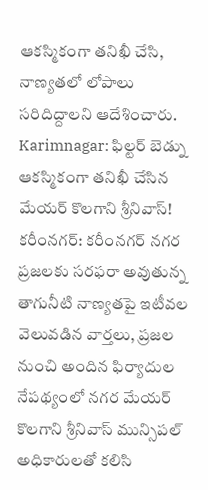ఆకస్మికంగా తనిఖీ చేసి, నాణ్యతలో లోపాలు సరిదిద్దాలని ఆదేశించారు.
Karimnagar: ఫిల్టర్ బెడ్ను ఆకస్మికంగా తనిఖీ చేసిన మేయర్ కొలగాని శ్రీనివాస్!
కరీంనగర్: కరీంనగర్ నగర ప్రజలకు సరఫరా అవుతున్న తాగునీటి నాణ్యతపై ఇటీవల వెలువడిన వార్తలు, ప్రజల నుంచి అందిన ఫిర్యాదుల నేపథ్యంలో నగర మేయర్ కొలగాని శ్రీనివాస్ మున్సిపల్ అధికారులతో కలిసి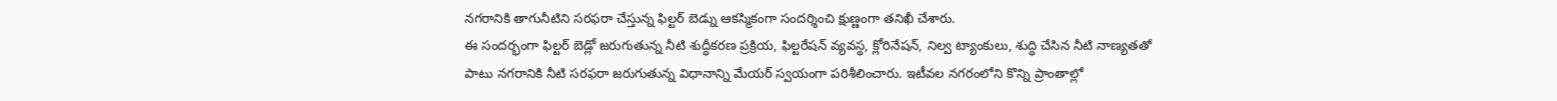నగరానికి తాగునీటిని సరఫరా చేస్తున్న ఫిల్టర్ బెడ్ను ఆకస్మికంగా సందర్శించి క్షుణ్ణంగా తనిఖీ చేశారు.
ఈ సందర్భంగా ఫిల్టర్ బెడ్లో జరుగుతున్న నీటి శుద్ధీకరణ ప్రక్రియ, ఫిల్టరేషన్ వ్యవస్థ, క్లోరినేషన్, నిల్వ ట్యాంకులు, శుద్ధి చేసిన నీటి నాణ్యతతో పాటు నగరానికి నీటి సరఫరా జరుగుతున్న విధానాన్ని మేయర్ స్వయంగా పరిశీలించారు. ఇటీవల నగరంలోని కొన్ని ప్రాంతాల్లో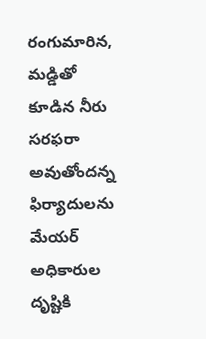రంగుమారిన, మడ్డితో కూడిన నీరు సరఫరా అవుతోందన్న ఫిర్యాదులను మేయర్ అధికారుల దృష్టికి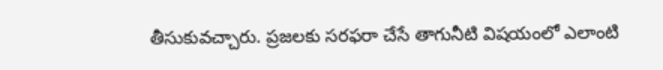తీసుకువచ్చారు. ప్రజలకు సరఫరా చేసే తాగునీటి విషయంలో ఎలాంటి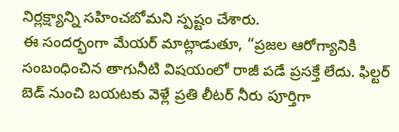నిర్లక్ష్యాన్ని సహించబోమని స్పష్టం చేశారు.
ఈ సందర్భంగా మేయర్ మాట్లాడుతూ, “ప్రజల ఆరోగ్యానికి సంబంధించిన తాగునీటి విషయంలో రాజీ పడే ప్రసక్తే లేదు. ఫిల్టర్ బెడ్ నుంచి బయటకు వెళ్లే ప్రతి లీటర్ నీరు పూర్తిగా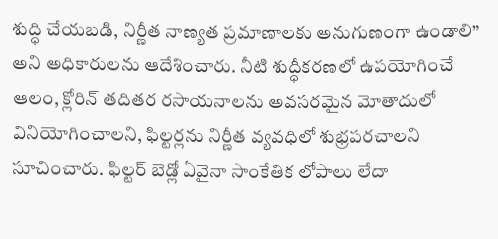శుద్ధి చేయబడి, నిర్ణీత నాణ్యత ప్రమాణాలకు అనుగుణంగా ఉండాలి” అని అధికారులను ఆదేశించారు. నీటి శుద్ధీకరణలో ఉపయోగించే ఆలం, క్లోరిన్ తదితర రసాయనాలను అవసరమైన మోతాదులో వినియోగించాలని, ఫిల్టర్లను నిర్ణీత వ్యవధిలో శుభ్రపరచాలని సూచించారు. ఫిల్టర్ బెడ్లో ఏవైనా సాంకేతిక లోపాలు లేదా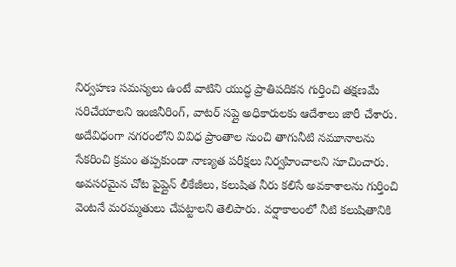నిర్వహణ సమస్యలు ఉంటే వాటిని యుద్ధ ప్రాతిపదికన గుర్తించి తక్షణమే సరిచేయాలని ఇంజినీరింగ్, వాటర్ సప్లై అధికారులకు ఆదేశాలు జారీ చేశారు.
అదేవిధంగా నగరంలోని వివిధ ప్రాంతాల నుంచి తాగునీటి నమూనాలను సేకరించి క్రమం తప్పకుండా నాణ్యత పరీక్షలు నిర్వహించాలని సూచించారు. అవసరమైన చోట పైప్లైన్ లీకేజీలు, కలుషిత నీరు కలిసే అవకాశాలను గుర్తించి వెంటనే మరమ్మతులు చేపట్టాలని తెలిపారు. వర్షాకాలంలో నీటి కలుషితానికి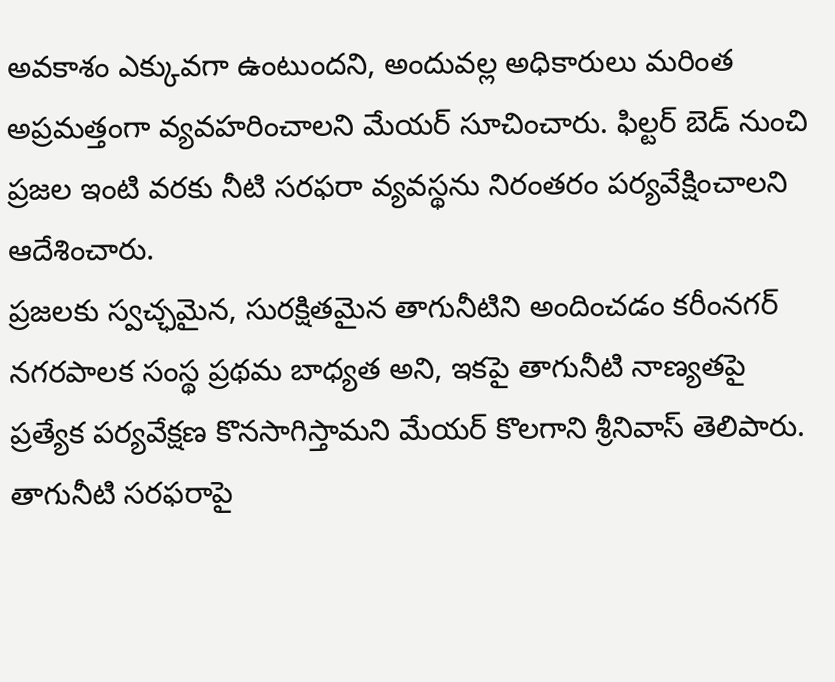అవకాశం ఎక్కువగా ఉంటుందని, అందువల్ల అధికారులు మరింత అప్రమత్తంగా వ్యవహరించాలని మేయర్ సూచించారు. ఫిల్టర్ బెడ్ నుంచి ప్రజల ఇంటి వరకు నీటి సరఫరా వ్యవస్థను నిరంతరం పర్యవేక్షించాలని ఆదేశించారు.
ప్రజలకు స్వచ్ఛమైన, సురక్షితమైన తాగునీటిని అందించడం కరీంనగర్ నగరపాలక సంస్థ ప్రథమ బాధ్యత అని, ఇకపై తాగునీటి నాణ్యతపై ప్రత్యేక పర్యవేక్షణ కొనసాగిస్తామని మేయర్ కొలగాని శ్రీనివాస్ తెలిపారు. తాగునీటి సరఫరాపై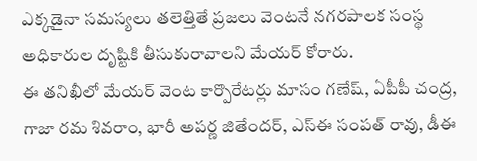ఎక్కడైనా సమస్యలు తలెత్తితే ప్రజలు వెంటనే నగరపాలక సంస్థ అధికారుల దృష్టికి తీసుకురావాలని మేయర్ కోరారు.
ఈ తనిఖీలో మేయర్ వెంట కార్పొరేటర్లు మాసం గణేష్, ఏపీపీ చంద్ర, గాజా రమ శివరాం, భారీ అపర్ణ జితేందర్, ఎస్ఈ సంపత్ రావు, డీఈ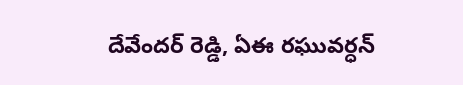దేవేందర్ రెడ్డి, ఏఈ రఘువర్ధన్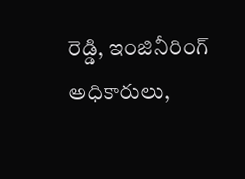రెడ్డి, ఇంజినీరింగ్ అధికారులు,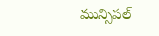మున్సిపల్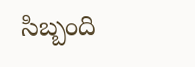సిబ్బంది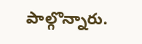పాల్గొన్నారు.